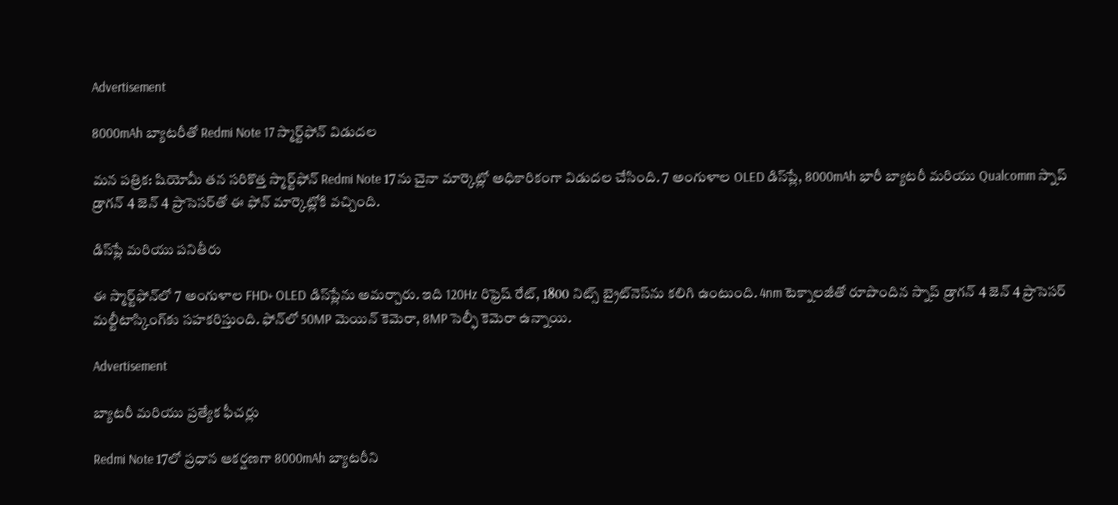Advertisement

8000mAh బ్యాటరీతో Redmi Note 17 స్మార్ట్‌ఫోన్ విడుదల

మన పత్రిక: షియోమీ తన సరికొత్త స్మార్ట్‌ఫోన్ Redmi Note 17ను చైనా మార్కెట్లో అధికారికంగా విడుదల చేసింది. 7 అంగుళాల OLED డిస్‌ప్లే, 8000mAh భారీ బ్యాటరీ మరియు Qualcomm స్నాప్ డ్రాగన్ 4 జెన్ 4 ప్రాసెసర్‌తో ఈ ఫోన్ మార్కెట్లోకి వచ్చింది.

డిస్‌ప్లే మరియు పనితీరు

ఈ స్మార్ట్‌ఫోన్‌లో 7 అంగుళాల FHD+ OLED డిస్‌ప్లేను అమర్చారు. ఇది 120Hz రిఫ్రెష్ రేట్, 1800 నిట్స్ బ్రైట్‌నెస్‌ను కలిగి ఉంటుంది. 4nm టెక్నాలజీతో రూపొందిన స్నాప్ డ్రాగన్ 4 జెన్ 4 ప్రాసెసర్ మల్టీటాస్కింగ్‌కు సహకరిస్తుంది. ఫోన్‌లో 50MP మెయిన్ కెమెరా, 8MP సెల్ఫీ కెమెరా ఉన్నాయి.

Advertisement

బ్యాటరీ మరియు ప్రత్యేక ఫీచర్లు

Redmi Note 17లో ప్రధాన ఆకర్షణగా 8000mAh బ్యాటరీని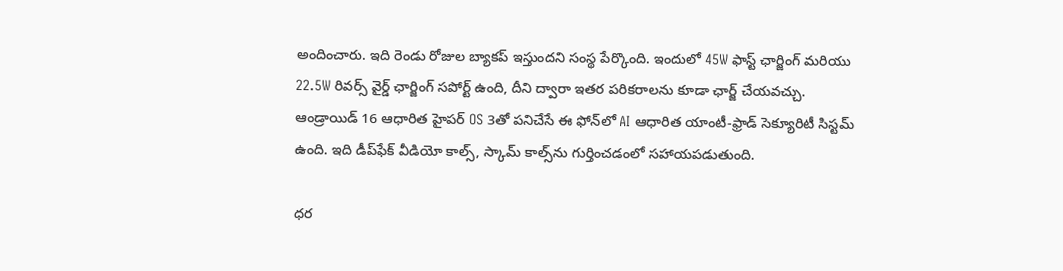అందించారు. ఇది రెండు రోజుల బ్యాకప్ ఇస్తుందని సంస్థ పేర్కొంది. ఇందులో 45W ఫాస్ట్ ఛార్జింగ్ మరియు 22.5W రివర్స్ వైర్డ్ ఛార్జింగ్ సపోర్ట్ ఉంది, దీని ద్వారా ఇతర పరికరాలను కూడా ఛార్జ్ చేయవచ్చు. ఆండ్రాయిడ్ 16 ఆధారిత హైపర్ OS 3తో పనిచేసే ఈ ఫోన్‌లో AI ఆధారిత యాంటీ-ఫ్రాడ్ సెక్యూరిటీ సిస్టమ్ ఉంది. ఇది డీప్‌ఫేక్ వీడియో కాల్స్, స్కామ్ కాల్స్‌ను గుర్తించడంలో సహాయపడుతుంది.

ధర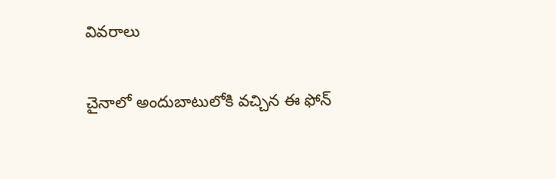వివరాలు

చైనాలో అందుబాటులోకి వచ్చిన ఈ ఫోన్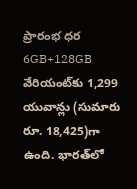ప్రారంభ ధర 6GB+128GB వేరియంట్‌కు 1,299 యువాన్లు (సుమారు రూ. 18,425)గా ఉంది. భారత్‌లో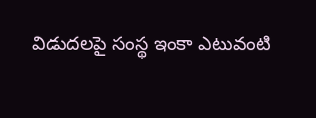విడుదలపై సంస్థ ఇంకా ఎటువంటి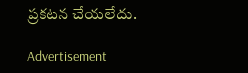ప్రకటన చేయలేదు.

Advertisement